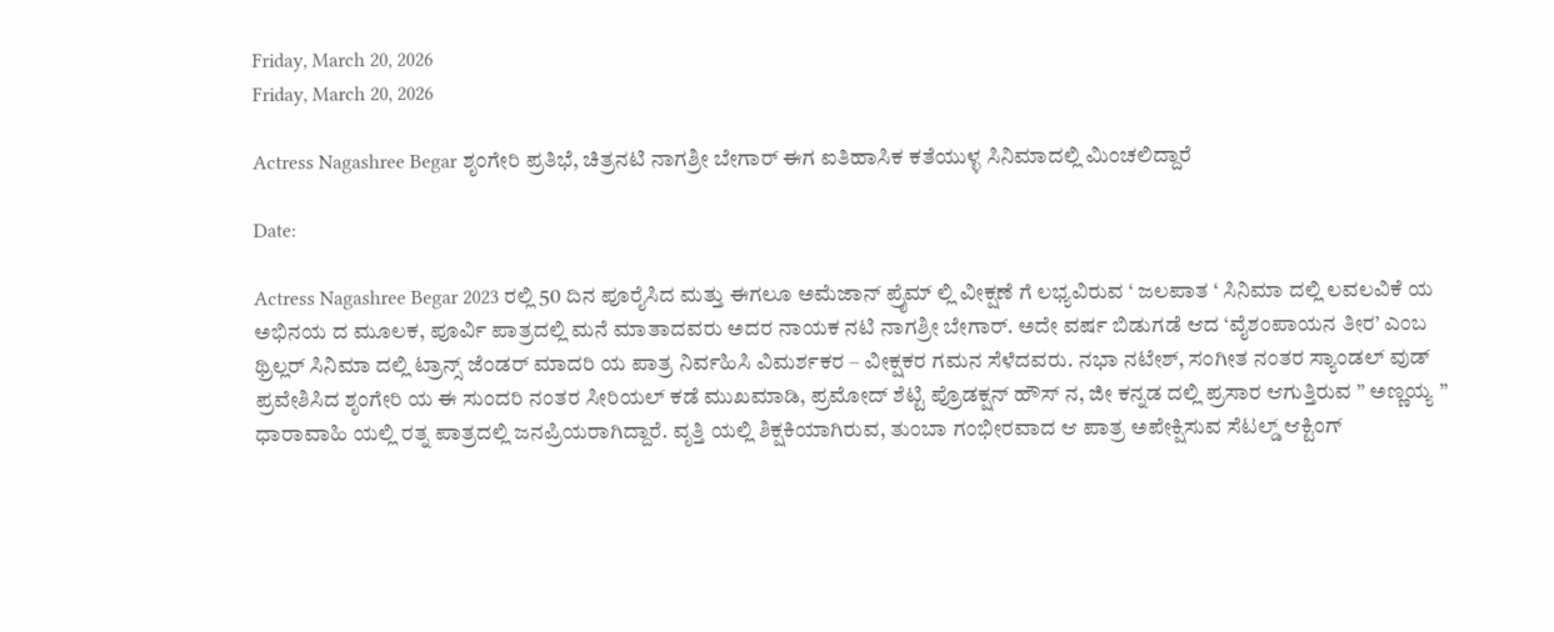Friday, March 20, 2026
Friday, March 20, 2026

Actress Nagashree Begar ಶೃಂಗೇರಿ ಪ್ರತಿಭೆ, ಚಿತ್ರನಟಿ ನಾಗಶ್ರೀ ಬೇಗಾರ್ ಈಗ ಐತಿಹಾಸಿಕ ಕತೆಯುಳ್ಳ ಸಿನಿಮಾದಲ್ಲಿ ಮಿಂಚಲಿದ್ದಾರೆ

Date:

Actress Nagashree Begar 2023 ರಲ್ಲಿ 50 ದಿನ ಪೂರೈಸಿದ ಮತ್ತು ಈಗಲೂ ಅಮೆಜಾನ್ ಪ್ರೈಮ್ ಲ್ಲಿ ವೀಕ್ಷಣೆ ಗೆ ಲಭ್ಯವಿರುವ ‘ ಜಲಪಾತ ‘ ಸಿನಿಮಾ ದಲ್ಲಿ ಲವಲವಿಕೆ ಯ ಅಭಿನಯ ದ ಮೂಲಕ, ಪೂರ್ವಿ ಪಾತ್ರದಲ್ಲಿ ಮನೆ ಮಾತಾದವರು ಅದರ ನಾಯಕ ನಟಿ ನಾಗಶ್ರೀ ಬೇಗಾರ್. ಅದೇ ವರ್ಷ ಬಿಡುಗಡೆ ಆದ ‘ವೈಶಂಪಾಯನ ತೀರ’ ಎಂಬ ಥ್ರಿಲ್ಲರ್ ಸಿನಿಮಾ ದಲ್ಲಿ ಟ್ರಾನ್ಸ್ ಜೆಂಡರ್ ಮಾದರಿ ಯ ಪಾತ್ರ ನಿರ್ವಹಿಸಿ ವಿಮರ್ಶಕರ – ವೀಕ್ಷಕರ ಗಮನ ಸೆಳೆದವರು. ನಭಾ ನಟೇಶ್, ಸಂಗೀತ ನಂತರ ಸ್ಯಾಂಡಲ್ ವುಡ್ ಪ್ರವೇಶಿಸಿದ ಶೃಂಗೇರಿ ಯ ಈ ಸುಂದರಿ ನಂತರ ಸೀರಿಯಲ್ ಕಡೆ ಮುಖಮಾಡಿ, ಪ್ರಮೋದ್ ಶೆಟ್ಟಿ ಪ್ರೊಡಕ್ಷನ್ ಹೌಸ್ ನ, ಜೀ ಕನ್ನಡ ದಲ್ಲಿ ಪ್ರಸಾರ ಆಗುತ್ತಿರುವ ” ಅಣ್ಣಯ್ಯ ” ಧಾರಾವಾಹಿ ಯಲ್ಲಿ ರತ್ನ ಪಾತ್ರದಲ್ಲಿ ಜನಪ್ರಿಯರಾಗಿದ್ದಾರೆ. ವೃತ್ತಿ ಯಲ್ಲಿ ಶಿಕ್ಷಕಿಯಾಗಿರುವ, ತುಂಬಾ ಗಂಭೀರವಾದ ಆ ಪಾತ್ರ ಅಪೇಕ್ಷಿಸುವ ಸೆಟಲ್ಡ್ ಆಕ್ಟಿಂಗ್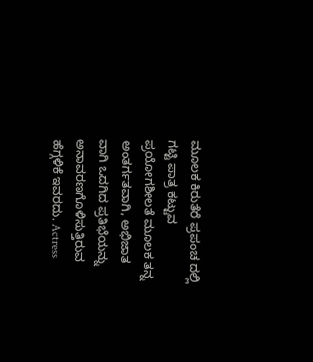ಮೂಲಕ ಕಿರುತೆರೆ ಪ್ರಪಂಚ ದಲ್ಲಿ ಗಟ್ಟಿ ಪಾತ್ರ ಕಟ್ಟುವ ಪ್ರಯೋಗಶೀಲತೆ ಮೂಲಕ ತನ್ನ ಅಂತರ್ಗತವಾಗಿ, ಅಭಿಜಾತ ವಾಗಿ ಒದಗಿದ ಪ್ರತಿಭೆಯನ್ನು ಅನಾವರಣಗೊಳಿಸುತ್ತಿರುವ ಹೆಗ್ಗಳಿಕೆ ಇವರದು. Actress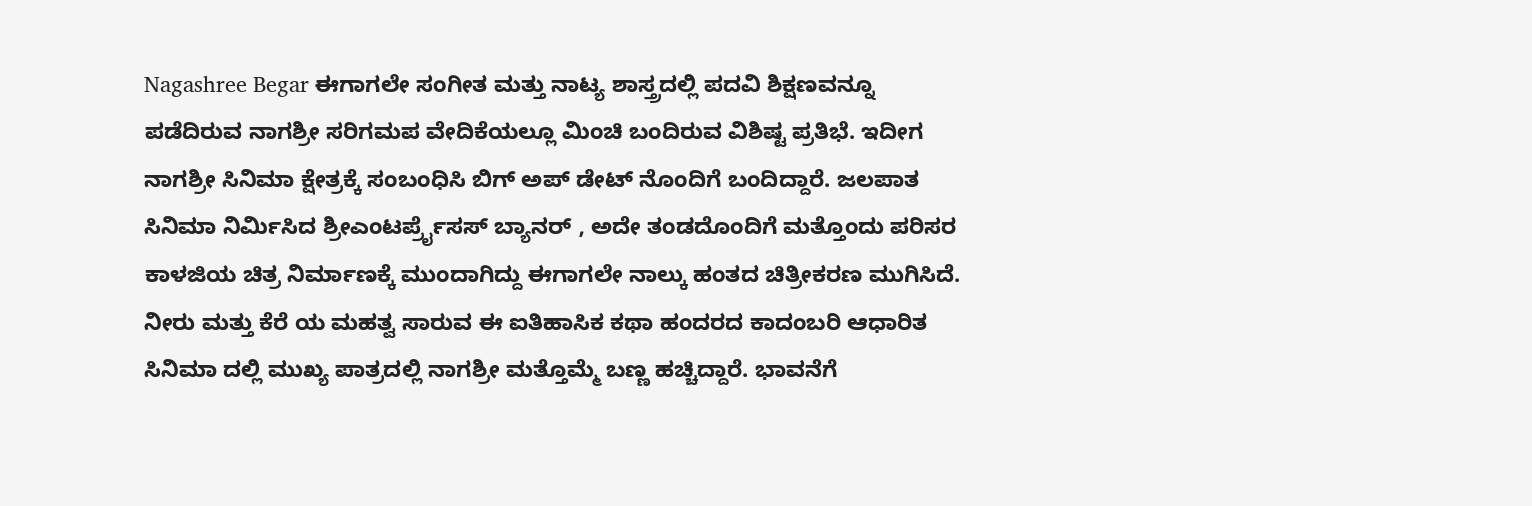Nagashree Begar ಈಗಾಗಲೇ ಸಂಗೀತ ಮತ್ತು ನಾಟ್ಯ ಶಾಸ್ತ್ರದಲ್ಲಿ ಪದವಿ ಶಿಕ್ಷಣವನ್ನೂ ಪಡೆದಿರುವ ನಾಗಶ್ರೀ ಸರಿಗಮಪ ವೇದಿಕೆಯಲ್ಲೂ ಮಿಂಚಿ ಬಂದಿರುವ ವಿಶಿಷ್ಟ ಪ್ರತಿಭೆ. ಇದೀಗ ನಾಗಶ್ರೀ ಸಿನಿಮಾ ಕ್ಷೇತ್ರಕ್ಕೆ ಸಂಬಂಧಿಸಿ ಬಿಗ್ ಅಪ್ ಡೇಟ್ ನೊಂದಿಗೆ ಬಂದಿದ್ದಾರೆ. ಜಲಪಾತ ಸಿನಿಮಾ ನಿರ್ಮಿಸಿದ ಶ್ರೀಎಂಟರ್ಪ್ರೈಸಸ್ ಬ್ಯಾನರ್ , ಅದೇ ತಂಡದೊಂದಿಗೆ ಮತ್ತೊಂದು ಪರಿಸರ ಕಾಳಜಿಯ ಚಿತ್ರ ನಿರ್ಮಾಣಕ್ಕೆ ಮುಂದಾಗಿದ್ದು ಈಗಾಗಲೇ ನಾಲ್ಕು ಹಂತದ ಚಿತ್ರೀಕರಣ ಮುಗಿಸಿದೆ. ನೀರು ಮತ್ತು ಕೆರೆ ಯ ಮಹತ್ವ ಸಾರುವ ಈ ಐತಿಹಾಸಿಕ ಕಥಾ ಹಂದರದ ಕಾದಂಬರಿ ಆಧಾರಿತ ಸಿನಿಮಾ ದಲ್ಲಿ ಮುಖ್ಯ ಪಾತ್ರದಲ್ಲಿ ನಾಗಶ್ರೀ ಮತ್ತೊಮ್ಮೆ ಬಣ್ಣ ಹಚ್ಚಿದ್ದಾರೆ. ಭಾವನೆಗೆ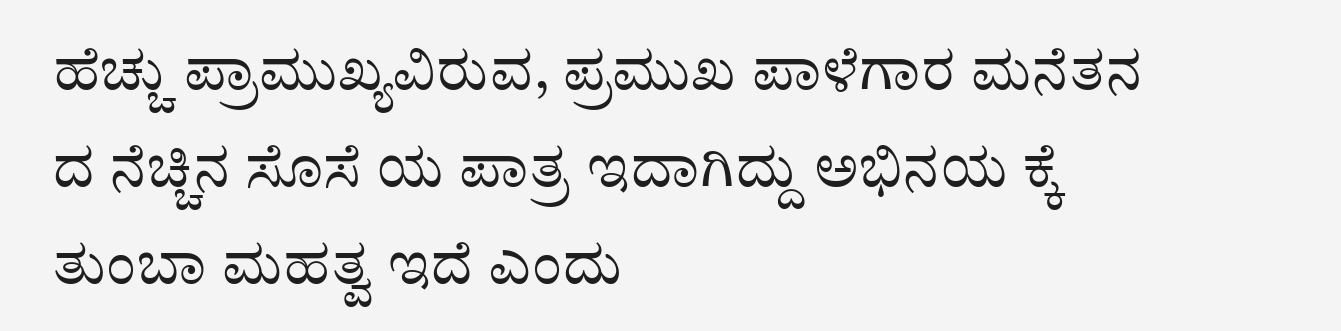ಹೆಚ್ಚು ಪ್ರಾಮುಖ್ಯವಿರುವ, ಪ್ರಮುಖ ಪಾಳೆಗಾರ ಮನೆತನ ದ ನೆಚ್ಚಿನ ಸೊಸೆ ಯ ಪಾತ್ರ ಇದಾಗಿದ್ದು ಅಭಿನಯ ಕ್ಕೆ ತುಂಬಾ ಮಹತ್ವ ಇದೆ ಎಂದು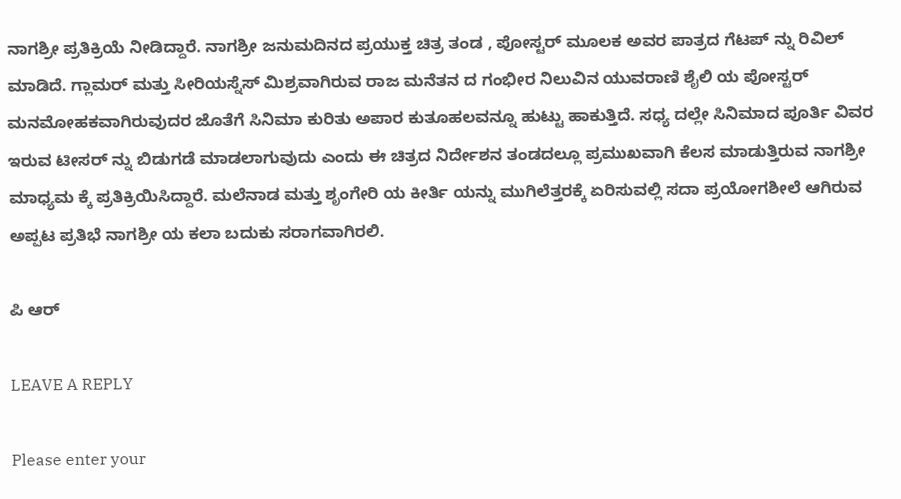ನಾಗಶ್ರೀ ಪ್ರತಿಕ್ರಿಯೆ ನೀಡಿದ್ದಾರೆ. ನಾಗಶ್ರೀ ಜನುಮದಿನದ ಪ್ರಯುಕ್ತ ಚಿತ್ರ ತಂಡ , ಪೋಸ್ಟರ್ ಮೂಲಕ ಅವರ ಪಾತ್ರದ ಗೆಟಪ್ ನ್ನು ರಿವಿಲ್ ಮಾಡಿದೆ. ಗ್ಲಾಮರ್ ಮತ್ತು ಸೀರಿಯಸ್ನೆಸ್ ಮಿಶ್ರವಾಗಿರುವ ರಾಜ ಮನೆತನ ದ ಗಂಭೀರ ನಿಲುವಿನ ಯುವರಾಣಿ ಶೈಲಿ ಯ ಪೋಸ್ಟರ್ ಮನಮೋಹಕವಾಗಿರುವುದರ ಜೊತೆಗೆ ಸಿನಿಮಾ ಕುರಿತು ಅಪಾರ ಕುತೂಹಲವನ್ನೂ ಹುಟ್ಟು ಹಾಕುತ್ತಿದೆ. ಸಧ್ಯ ದಲ್ಲೇ ಸಿನಿಮಾದ ಪೂರ್ತಿ ವಿವರ ಇರುವ ಟೀಸರ್ ನ್ನು ಬಿಡುಗಡೆ ಮಾಡಲಾಗುವುದು ಎಂದು ಈ ಚಿತ್ರದ ನಿರ್ದೇಶನ ತಂಡದಲ್ಲೂ ಪ್ರಮುಖವಾಗಿ ಕೆಲಸ ಮಾಡುತ್ತಿರುವ ನಾಗಶ್ರೀ ಮಾಧ್ಯಮ ಕ್ಕೆ ಪ್ರತಿಕ್ರಿಯಿಸಿದ್ದಾರೆ. ಮಲೆನಾಡ ಮತ್ತು ಶೃಂಗೇರಿ ಯ ಕೀರ್ತಿ ಯನ್ನು ಮುಗಿಲೆತ್ತರಕ್ಕೆ ಏರಿಸುವಲ್ಲಿ ಸದಾ ಪ್ರಯೋಗಶೀಲೆ ಆಗಿರುವ ಅಪ್ಪಟ ಪ್ರತಿಭೆ ನಾಗಶ್ರೀ ಯ ಕಲಾ ಬದುಕು ಸರಾಗವಾಗಿರಲಿ.

ಪಿ ಆರ್

LEAVE A REPLY

Please enter your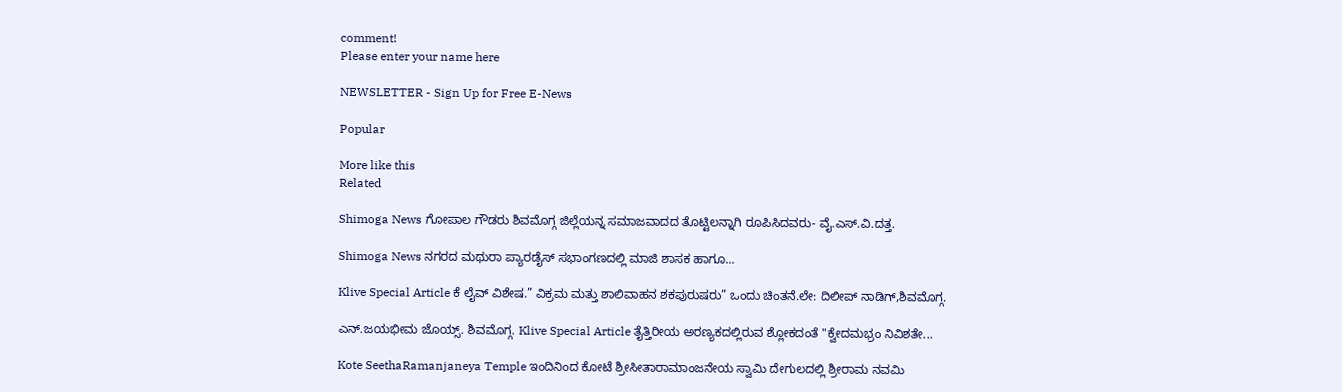comment!
Please enter your name here

NEWSLETTER - Sign Up for Free E-News

Popular

More like this
Related

Shimoga News ಗೋಪಾಲ ಗೌಡರು ಶಿವಮೊಗ್ಗ ಜಿಲ್ಲೆಯನ್ನ ಸಮಾಜವಾದದ ತೊಟ್ಟಿಲನ್ನಾಗಿ ರೂಪಿಸಿದವರು- ವೈ.ಎಸ್.ವಿ.ದತ್ತ.

Shimoga News ನಗರದ ಮಥುರಾ ಪ್ಯಾರಡೈಸ್ ಸಭಾಂಗಣದಲ್ಲಿ ಮಾಜಿ ಶಾಸಕ ಹಾಗೂ...

Klive Special Article ಕೆ ಲೈವ್ ವಿಶೇಷ.” ವಿಕ್ರಮ ಮತ್ತು ಶಾಲಿವಾಹನ ಶಕಪುರುಷರು” ಒಂದು ಚಿಂತನೆ.ಲೇ: ದಿಲೀಪ್ ನಾಡಿಗ್,ಶಿವಮೊಗ್ಗ.

ಎನ್.ಜಯಭೀಮ ಜೊಯ್ಸ್. ಶಿವಮೊಗ್ಗ. Klive Special Article ತೈತ್ತಿರೀಯ ಅರಣ್ಯಕದಲ್ಲಿರುವ ಶ್ಲೋಕದಂತೆ "ಕ್ವೇದಮಭ್ರಂ ನಿವಿಶತೇ...

Kote SeethaRamanjaneya Temple ಇಂದಿನಿಂದ ಕೋಟೆ ಶ್ರೀಸೀತಾರಾಮಾಂಜನೇಯ ಸ್ವಾಮಿ ದೇಗುಲದಲ್ಲಿ ಶ್ರೀರಾಮ ನವಮಿ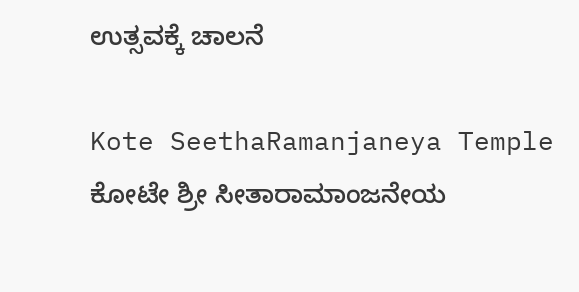ಉತ್ಸವಕ್ಕೆ ಚಾಲನೆ

Kote SeethaRamanjaneya Temple ಕೋಟೇ ಶ್ರೀ ಸೀತಾರಾಮಾಂಜನೇಯ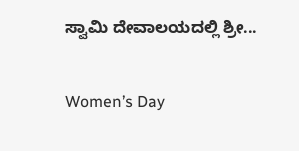ಸ್ವಾಮಿ ದೇವಾಲಯದಲ್ಲಿ ಶ್ರೀ...

Women’s Day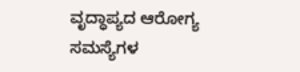ವೃದ್ಧಾಪ್ಯದ ಆರೋಗ್ಯ ಸಮಸ್ಯೆಗಳ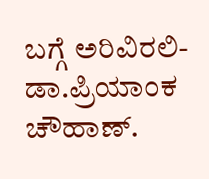ಬಗ್ಗೆ ಅರಿವಿರಲಿ- ಡಾ.ಪ್ರಿಯಾಂಕ ಚೌಹಾಣ್.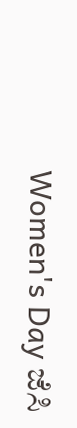Women's Day ಜೆಸಿ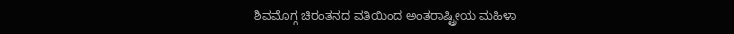ಶಿವಮೊಗ್ಗ ಚಿರಂತನದ ವತಿಯಿಂದ ಅಂತರಾಷ್ಟ್ರೀಯ ಮಹಿಳಾ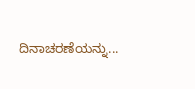ದಿನಾಚರಣೆಯನ್ನು...